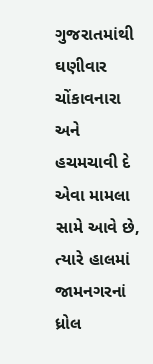ગુજરાતમાંથી ઘણીવાર ચોંકાવનારા અને હચમચાવી દે એવા મામલા સામે આવે છે, ત્યારે હાલમાં જામનગરનાં ધ્રોલ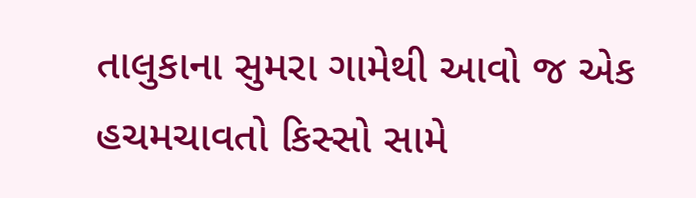તાલુકાના સુમરા ગામેથી આવો જ એક હચમચાવતો કિસ્સો સામે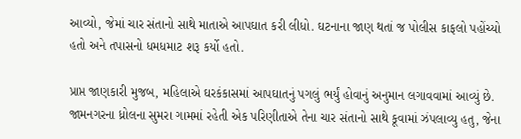આવ્યો, જેમાં ચાર સંતાનો સાથે માતાએ આપઘાત કરી લીધો. ઘટનાના જાણ થતાં જ પોલીસ કાફલો પહોંચ્યો હતો અને તપાસનો ધમધમાટ શરૂ કર્યો હતો.

પ્રાપ્ત જાણકારી મુજબ, મહિલાએ ઘરકંકાસમાં આપઘાતનું પગલું ભર્યું હોવાનું અનુમાન લગાવવામાં આવ્યું છે. જામનગરના ધ્રોલના સુમરા ગામમાં રહેતી એક પરિણીતાએ તેના ચાર સંતાનો સાથે કૂવામાં ઝંપલાવ્યુ હતુ, જેના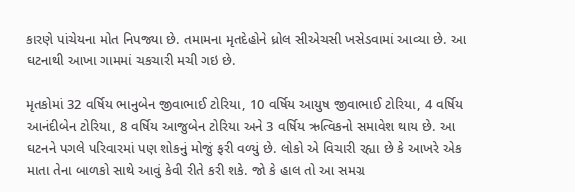કારણે પાંચેયના મોત નિપજ્યા છે. તમામના મૃતદેહોને ધ્રોલ સીએચસી ખસેડવામાં આવ્યા છે. આ ઘટનાથી આખા ગામમાં ચકચારી મચી ગઇ છે.

મૃતકોમાં 32 વર્ષિય ભાનુબેન જીવાભાઈ ટોરિયા, 10 વર્ષિય આયુષ જીવાભાઈ ટોરિયા, 4 વર્ષિય આનંદીબેન ટોરિયા, 8 વર્ષિય આજુબેન ટોરિયા અને 3 વર્ષિય ઋત્વિકનો સમાવેશ થાય છે. આ ઘટનને પગલે પરિવારમાં પણ શોકનું મોજું ફરી વળ્યું છે. લોકો એ વિચારી રહ્યા છે કે આખરે એક માતા તેના બાળકો સાથે આવું કેવી રીતે કરી શકે. જો કે હાલ તો આ સમગ્ર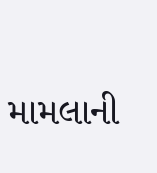મામલાની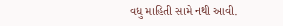વધુ માહિતી સામે નથી આવી.